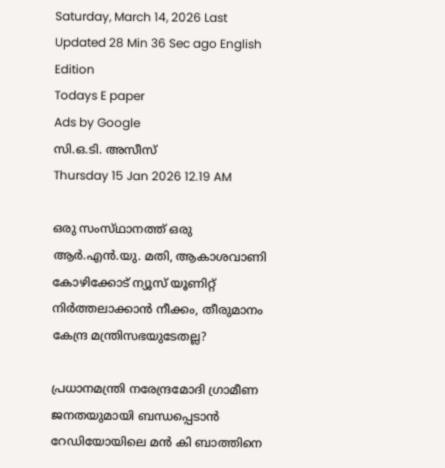Saturday, March 14, 2026 Last Updated 28 Min 36 Sec ago English Edition
Todays E paper
Ads by Google
സി.ഒ.ടി. അസീസ്‌
Thursday 15 Jan 2026 12.19 AM

ഒരു സംസ്‌ഥാനത്ത്‌ ഒരു ആര്‍.എന്‍.യു. മതി, ആകാശവാണി കോഴിക്കോട്‌ ന്യൂസ്‌ യൂണിറ്റ്‌ നിര്‍ത്തലാക്കാന്‍ നീക്കം, തീരുമാനം കേന്ദ്ര മന്ത്രിസഭയുടേതല്ല?

പ്രധാനമന്ത്രി നരേന്ദ്രമോദി ഗ്രാമീണ ജനതയുമായി ബന്ധപ്പെടാന്‍ റേഡിയോയിലെ മന്‍ കി ബാത്തിനെ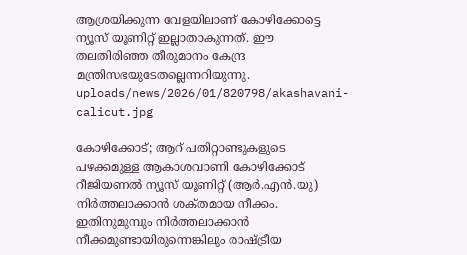ആശ്രയിക്കുന്ന വേളയിലാണ്‌ കോഴിക്കോട്ടെ ന്യൂസ്‌ യൂണിറ്റ്‌ ഇല്ലാതാകുന്നത്‌. ഈ തലതിരിഞ്ഞ തീരുമാനം കേന്ദ്ര മന്ത്രിസഭയുടേതല്ലെന്നറിയുന്നു.
uploads/news/2026/01/820798/akashavani-calicut.jpg

കോഴിക്കോട്‌; ആറ്‌ പതിറ്റാണ്ടുകളുടെ പഴക്കമുള്ള ആകാശവാണി കോഴിക്കോട്‌ റീജിയണല്‍ ന്യൂസ്‌ യൂണിറ്റ്‌ (ആര്‍.എന്‍.യു) നിര്‍ത്തലാക്കാന്‍ ശക്‌തമായ നീക്കം. ഇതിനുമുമ്പും നിര്‍ത്തലാക്കാന്‍ നീക്കമുണ്ടായിരുന്നെങ്കിലും രാഷ്‌ട്രീയ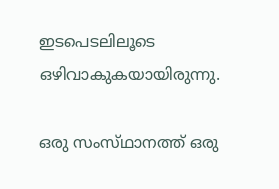ഇടപെടലിലൂടെ ഒഴിവാകുകയായിരുന്നു.

ഒരു സംസ്‌ഥാനത്ത്‌ ഒരു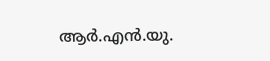ആര്‍.എന്‍.യു.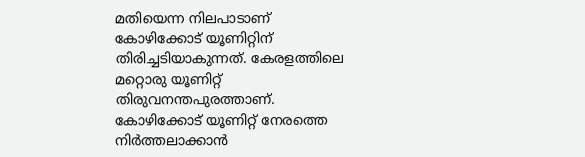മതിയെന്ന നിലപാടാണ്‌ കോഴിക്കോട്‌ യൂണിറ്റിന്‌ തിരിച്ചടിയാകുന്നത്‌. കേരളത്തിലെ മറ്റൊരു യൂണിറ്റ്‌ തിരുവനന്തപുരത്താണ്‌. കോഴിക്കോട്‌ യൂണിറ്റ്‌ നേരത്തെ നിര്‍ത്തലാക്കാന്‍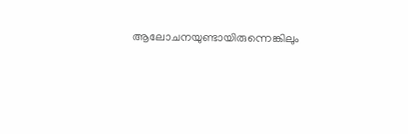ആലോചനയുണ്ടായിരുന്നെങ്കിലും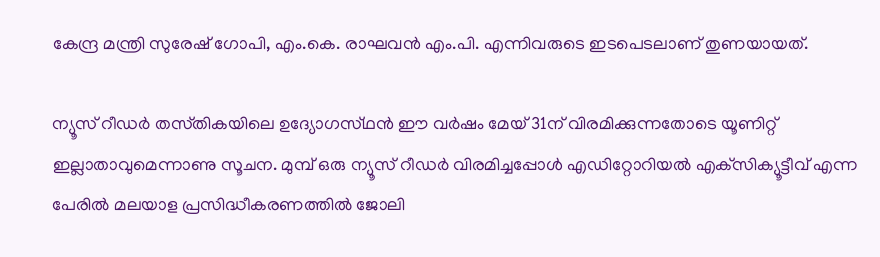കേന്ദ്ര മന്ത്രി സുരേഷ്‌ ഗോപി, എം.കെ. രാഘവന്‍ എം.പി. എന്നിവരുടെ ഇടപെടലാണ്‌ തുണയായത്‌.

ന്യൂസ്‌ റീഡര്‍ തസ്‌തികയിലെ ഉദ്യോഗസ്‌ഥന്‍ ഈ വര്‍ഷം മേയ്‌ 31ന്‌ വിരമിക്കുന്നതോടെ യൂണിറ്റ്‌ ഇല്ലാതാവുമെന്നാണു സൂചന. മുമ്പ്‌ ഒരു ന്യൂസ്‌ റീഡര്‍ വിരമിച്ചപ്പോള്‍ എഡിറ്റോറിയല്‍ എക്‌സിക്യൂട്ടീവ്‌ എന്ന പേരില്‍ മലയാള പ്രസിദ്ധീകരണത്തില്‍ ജോലി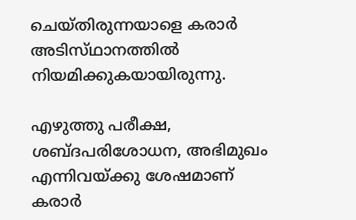ചെയ്‌തിരുന്നയാളെ കരാര്‍ അടിസ്‌ഥാനത്തില്‍ നിയമിക്കുകയായിരുന്നു.

എഴുത്തു പരീക്ഷ, ശബ്‌ദപരിശോധന, അഭിമുഖം എന്നിവയ്‌ക്കു ശേഷമാണ്‌ കരാര്‍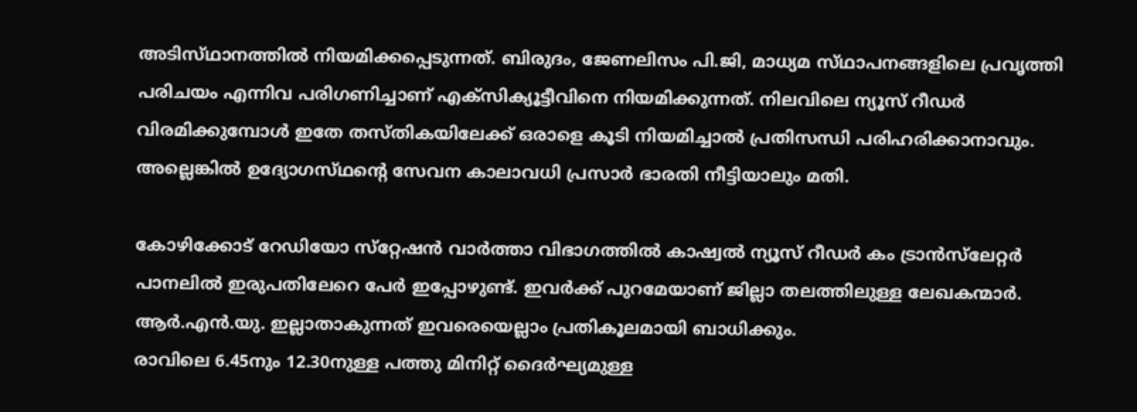അടിസ്‌ഥാനത്തില്‍ നിയമിക്കപ്പെടുന്നത്‌. ബിരുദം, ജേണലിസം പി.ജി, മാധ്യമ സ്‌ഥാപനങ്ങളിലെ പ്രവൃത്തി പരിചയം എന്നിവ പരിഗണിച്ചാണ്‌ എക്‌സിക്യൂട്ടീവിനെ നിയമിക്കുന്നത്‌. നിലവിലെ ന്യൂസ്‌ റീഡര്‍ വിരമിക്കുമ്പോള്‍ ഇതേ തസ്‌തികയിലേക്ക്‌ ഒരാളെ കൂടി നിയമിച്ചാല്‍ പ്രതിസന്ധി പരിഹരിക്കാനാവും. അല്ലെങ്കില്‍ ഉദ്യോഗസ്‌ഥന്റെ സേവന കാലാവധി പ്രസാര്‍ ഭാരതി നീട്ടിയാലും മതി.

കോഴിക്കോട്‌ റേഡിയോ സ്‌റ്റേഷന്‍ വാര്‍ത്താ വിഭാഗത്തില്‍ കാഷ്വല്‍ ന്യൂസ്‌ റീഡര്‍ കം ട്രാന്‍സ്‌ലേറ്റര്‍ പാനലില്‍ ഇരുപതിലേറെ പേര്‍ ഇപ്പോഴുണ്ട്‌. ഇവര്‍ക്ക്‌ പുറമേയാണ്‌ ജില്ലാ തലത്തിലുള്ള ലേഖകന്മാര്‍. ആര്‍.എന്‍.യു. ഇല്ലാതാകുന്നത്‌ ഇവരെയെല്ലാം പ്രതികൂലമായി ബാധിക്കും.
രാവിലെ 6.45നും 12.30നുള്ള പത്തു മിനിറ്റ്‌ ദൈര്‍ഘ്യമുള്ള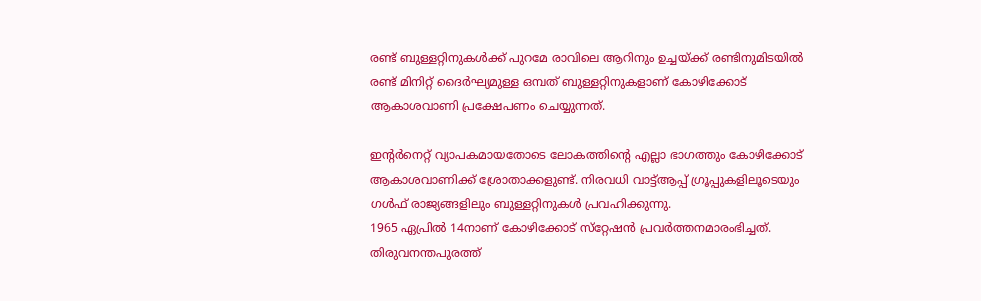രണ്ട്‌ ബുള്ളറ്റിനുകള്‍ക്ക്‌ പുറമേ രാവിലെ ആറിനും ഉച്ചയ്‌ക്ക് രണ്ടിനുമിടയില്‍ രണ്ട്‌ മിനിറ്റ്‌ ദൈര്‍ഘ്യമുള്ള ഒമ്പത്‌ ബുള്ളറ്റിനുകളാണ്‌ കോഴിക്കോട്‌ ആകാശവാണി പ്രക്ഷേപണം ചെയ്യുന്നത്‌.

ഇന്റര്‍നെറ്റ്‌ വ്യാപകമായതോടെ ലോകത്തിന്റെ എല്ലാ ഭാഗത്തും കോഴിക്കോട്‌ ആകാശവാണിക്ക്‌ ശ്രോതാക്കളുണ്ട്‌. നിരവധി വാട്ട്‌ആപ്പ്‌ ഗ്രൂപ്പുകളിലൂടെയും ഗള്‍ഫ്‌ രാജ്യങ്ങളിലും ബുള്ളറ്റിനുകള്‍ പ്രവഹിക്കുന്നു.
1965 ഏപ്രില്‍ 14നാണ്‌ കോഴിക്കോട്‌ സ്‌റ്റേഷന്‍ പ്രവര്‍ത്തനമാരംഭിച്ചത്‌.
തിരുവനന്തപുരത്ത്‌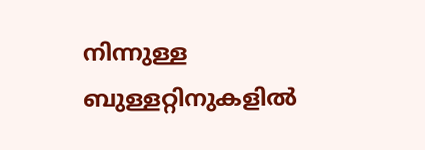നിന്നുള്ള ബുള്ളറ്റിനുകളില്‍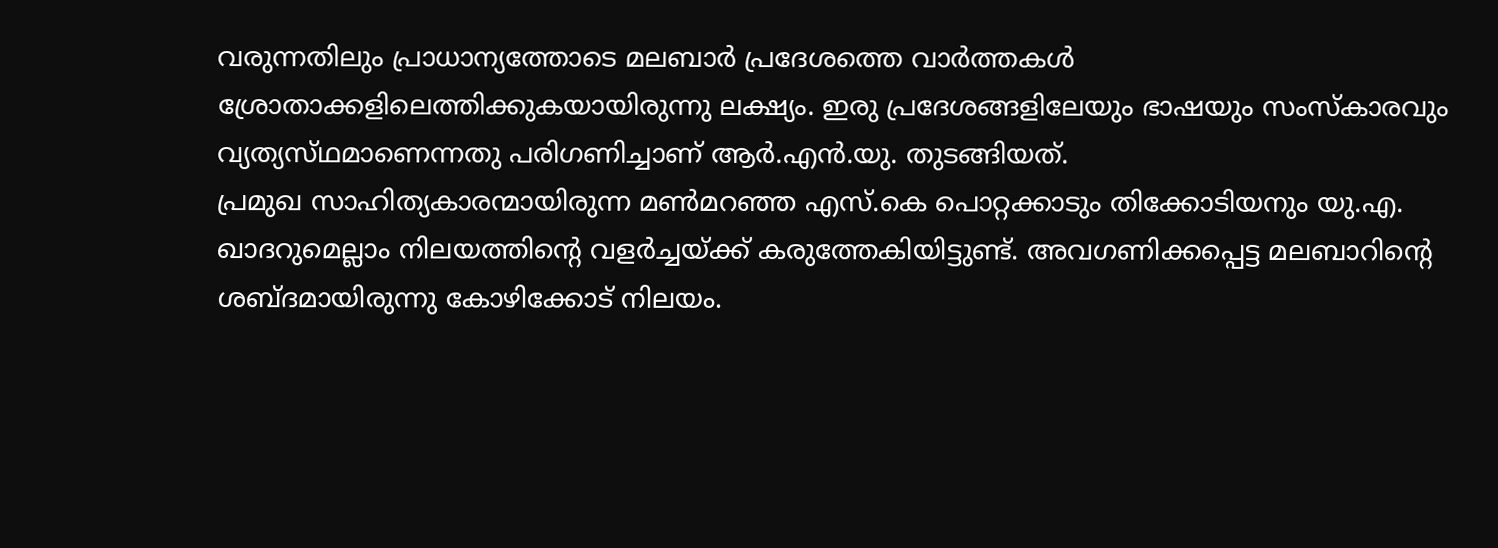വരുന്നതിലും പ്രാധാന്യത്തോടെ മലബാര്‍ പ്രദേശത്തെ വാര്‍ത്തകള്‍ ശ്രോതാക്കളിലെത്തിക്കുകയായിരുന്നു ലക്ഷ്യം. ഇരു പ്രദേശങ്ങളിലേയും ഭാഷയും സംസ്‌കാരവും വ്യത്യസ്‌ഥമാണെന്നതു പരിഗണിച്ചാണ്‌ ആര്‍.എന്‍.യു. തുടങ്ങിയത്‌.
പ്രമുഖ സാഹിത്യകാരന്മായിരുന്ന മണ്‍മറഞ്ഞ എസ്‌.കെ പൊറ്റക്കാടും തിക്കോടിയനും യു.എ. ഖാദറുമെല്ലാം നിലയത്തിന്റെ വളര്‍ച്ചയ്‌ക്ക് കരുത്തേകിയിട്ടുണ്ട്‌. അവഗണിക്കപ്പെട്ട മലബാറിന്റെ ശബ്‌ദമായിരുന്നു കോഴിക്കോട്‌ നിലയം.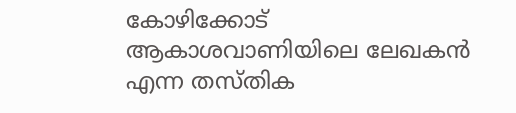കോഴിക്കോട്‌ ആകാശവാണിയിലെ ലേഖകന്‍ എന്ന തസ്‌തിക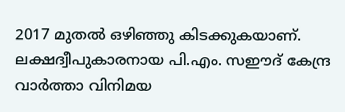2017 മുതല്‍ ഒഴിഞ്ഞു കിടക്കുകയാണ്‌. ലക്ഷദ്വീപുകാരനായ പി.എം. സഈദ്‌ കേന്ദ്ര വാര്‍ത്താ വിനിമയ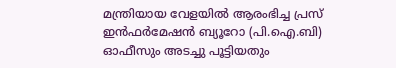മന്ത്രിയായ വേളയില്‍ ആരംഭിച്ച പ്രസ്‌ ഇന്‍ഫര്‍മേഷന്‍ ബ്യൂറോ (പി.ഐ.ബി) ഓഫീസും അടച്ചു പൂട്ടിയതും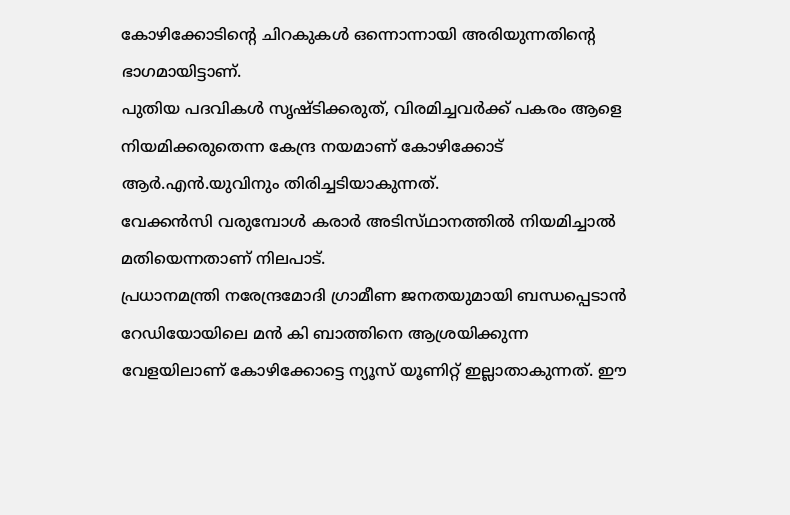കോഴിക്കോടിന്റെ ചിറകുകള്‍ ഒന്നൊന്നായി അരിയുന്നതിന്റെ ഭാഗമായിട്ടാണ്‌.
പുതിയ പദവികള്‍ സൃഷ്‌ടിക്കരുത്‌, വിരമിച്ചവര്‍ക്ക്‌ പകരം ആളെ നിയമിക്കരുതെന്ന കേന്ദ്ര നയമാണ്‌ കോഴിക്കോട്‌ ആര്‍.എന്‍.യുവിനും തിരിച്ചടിയാകുന്നത്‌.
വേക്കന്‍സി വരുമ്പോള്‍ കരാര്‍ അടിസ്‌ഥാനത്തില്‍ നിയമിച്ചാല്‍ മതിയെന്നതാണ്‌ നിലപാട്‌.
പ്രധാനമന്ത്രി നരേന്ദ്രമോദി ഗ്രാമീണ ജനതയുമായി ബന്ധപ്പെടാന്‍ റേഡിയോയിലെ മന്‍ കി ബാത്തിനെ ആശ്രയിക്കുന്ന വേളയിലാണ്‌ കോഴിക്കോട്ടെ ന്യൂസ്‌ യൂണിറ്റ്‌ ഇല്ലാതാകുന്നത്‌. ഈ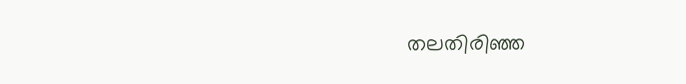തലതിരിഞ്ഞ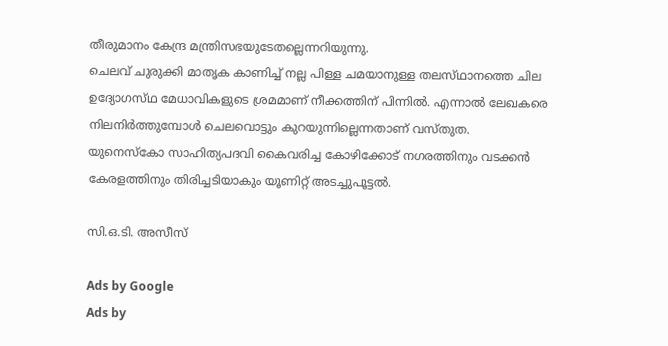തീരുമാനം കേന്ദ്ര മന്ത്രിസഭയുടേതല്ലെന്നറിയുന്നു.
ചെലവ്‌ ചുരുക്കി മാതൃക കാണിച്ച്‌ നല്ല പിള്ള ചമയാനുള്ള തലസ്‌ഥാനത്തെ ചില ഉദ്യോഗസ്‌ഥ മേധാവികളുടെ ശ്രമമാണ്‌ നീക്കത്തിന്‌ പിന്നില്‍. എന്നാല്‍ ലേഖകരെ നിലനിര്‍ത്തുമ്പോള്‍ ചെലവൊട്ടും കുറയുന്നില്ലെന്നതാണ്‌ വസ്‌തുത.
യുനെസ്‌കോ സാഹിത്യപദവി കൈവരിച്ച കോഴിക്കോട്‌ നഗരത്തിനും വടക്കന്‍ കേരളത്തിനും തിരിച്ചടിയാകും യൂണിറ്റ്‌ അടച്ചുപൂട്ടല്‍.

സി.ഒ.ടി. അസീസ്‌

Ads by Google
Ads by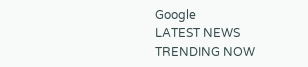Google
LATEST NEWS
TRENDING NOW